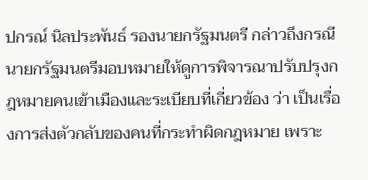ปกรณ์ นิลประพันธ์ รองนายกรัฐมนตรี กล่าวถึงกรณีนายกรัฐมนตรีมอบหมายให้ดูการพิจารณาปรับปรุงกฎหมายคนเข้าเมืองและระเบียบที่เกี่ยวข้อง ว่า เป็นเรื่องการส่งตัวกลับของคนที่กระทำผิดกฎหมาย เพราะ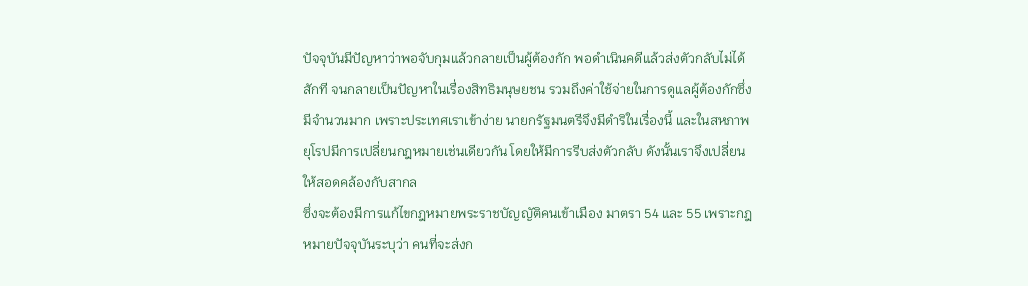ปัจจุบันมีปัญหาว่าพอจับกุมแล้วกลายเป็นผู้ต้องกัก พอดำเนินคดีแล้วส่งตัวกลับไม่ได้สักที จนกลายเป็นปัญหาในเรื่องสิทธิมนุษยชน รวมถึงค่าใช้จ่ายในการดูแลผู้ต้องกักซึ่งมีจำนวนมาก เพราะประเทศเราเข้าง่าย นายกรัฐมนตรีจึงมีดำริในเรื่องนี้ และในสหภาพยุโรปมีการเปลี่ยนกฎหมายเช่นเดียวกัน โดยให้มีการรีบส่งตัวกลับ ดังนั้นเราจึงเปลี่ยนให้สอดคล้องกับสากล
ซึ่งจะต้องมีการแก้ไขกฎหมายพระราชบัญญัติคนเข้าเมือง มาตรา 54 และ 55 เพราะกฎหมายปัจจุบันระบุว่า คนที่จะส่งก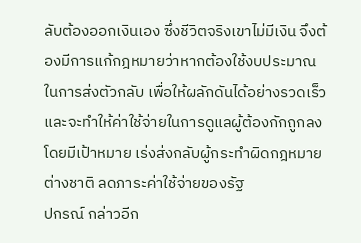ลับต้องออกเงินเอง ซึ่งชีวิตจริงเขาไม่มีเงิน จึงต้องมีการแก้กฎหมายว่าหากต้องใช้งบประมาณในการส่งตัวกลับ เพื่อให้ผลักดันได้อย่างรวดเร็ว และจะทำให้ค่าใช้จ่ายในการดูแลผู้ต้องกักถูกลง โดยมีเป้าหมาย เร่งส่งกลับผู้กระทำผิดกฎหมายต่างชาติ ลดภาระค่าใช้จ่ายของรัฐ
ปกรณ์ กล่าวอีก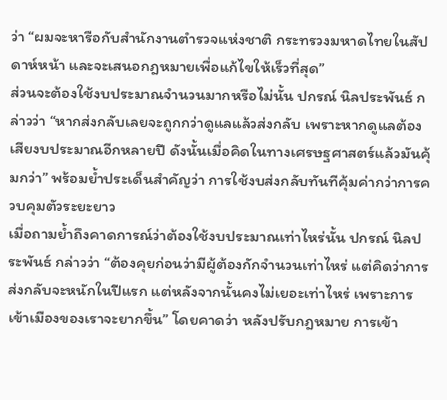ว่า “ผมจะหารือกับสำนักงานตำรวจแห่งชาติ กระทรวงมหาดไทยในสัปดาห์หน้า และจะเสนอกฎหมายเพื่อแก้ไขให้เร็วที่สุด”
ส่วนจะต้องใช้งบประมาณจำนวนมากหรือไม่นั้น ปกรณ์ นิลประพันธ์ กล่าวว่า “หากส่งกลับเลยจะถูกกว่าดูแลแล้วส่งกลับ เพราะหากดูแลต้องเสียงบประมาณอีกหลายปี ดังนั้นเมื่อคิดในทางเศรษฐศาสตร์แล้วมันคุ้มกว่า” พร้อมย้ำประเด็นสำคัญว่า การใช้งบส่งกลับทันทีคุ้มค่ากว่าการควบคุมตัวระยะยาว
เมื่อถามย้ำถึงคาดการณ์ว่าต้องใช้งบประมาณเท่าไหร่นั้น ปกรณ์ นิลประพันธ์ กล่าวว่า “ต้องคุยก่อนว่ามีผู้ต้องกักจำนวนเท่าไหร่ แต่คิดว่าการส่งกลับจะหนักในปีแรก แต่หลังจากนั้นคงไม่เยอะเท่าไหร่ เพราะการเข้าเมืองของเราจะยากขึ้น” โดยคาดว่า หลังปรับกฎหมาย การเข้า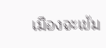เมืองจะเข้ม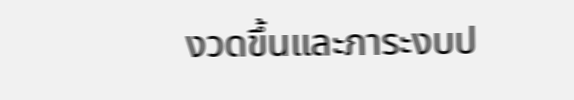งวดขึ้นและภาระงบป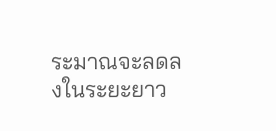ระมาณจะลดลงในระยะยาว